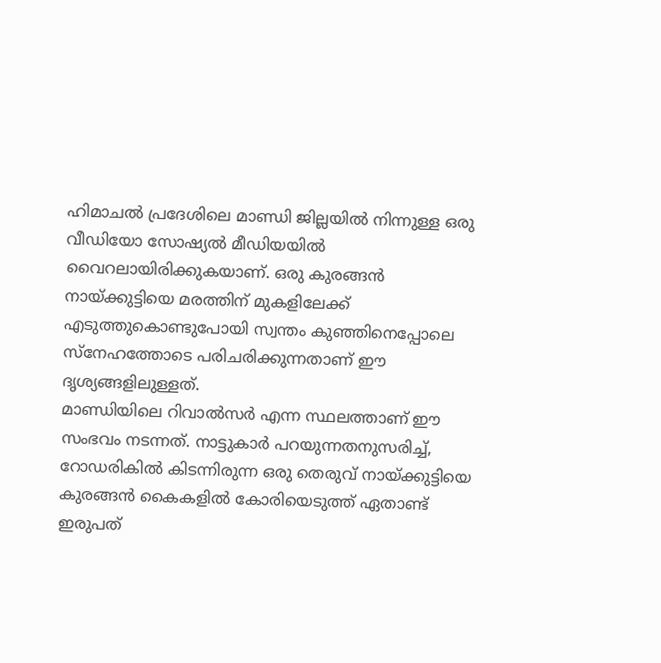ഹിമാചൽ പ്രദേശിലെ മാണ്ഡി ജില്ലയിൽ നിന്നുള്ള ഒരു വീഡിയോ സോഷ്യൽ മീഡിയയിൽ വൈറലായിരിക്കുകയാണ്. ഒരു കുരങ്ങൻ നായ്ക്കുട്ടിയെ മരത്തിന് മുകളിലേക്ക് എടുത്തുകൊണ്ടുപോയി സ്വന്തം കുഞ്ഞിനെപ്പോലെ സ്നേഹത്തോടെ പരിചരിക്കുന്നതാണ് ഈ ദൃശ്യങ്ങളിലുള്ളത്.
മാണ്ഡിയിലെ റിവാൽസർ എന്ന സ്ഥലത്താണ് ഈ സംഭവം നടന്നത്. നാട്ടുകാർ പറയുന്നതനുസരിച്ച്, റോഡരികിൽ കിടന്നിരുന്ന ഒരു തെരുവ് നായ്ക്കുട്ടിയെ കുരങ്ങൻ കൈകളിൽ കോരിയെടുത്ത് ഏതാണ്ട് ഇരുപത്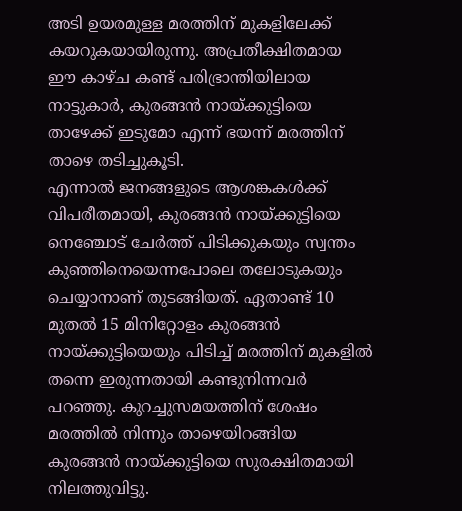അടി ഉയരമുള്ള മരത്തിന് മുകളിലേക്ക് കയറുകയായിരുന്നു. അപ്രതീക്ഷിതമായ ഈ കാഴ്ച കണ്ട് പരിഭ്രാന്തിയിലായ നാട്ടുകാർ, കുരങ്ങൻ നായ്ക്കുട്ടിയെ താഴേക്ക് ഇടുമോ എന്ന് ഭയന്ന് മരത്തിന് താഴെ തടിച്ചുകൂടി.
എന്നാൽ ജനങ്ങളുടെ ആശങ്കകൾക്ക് വിപരീതമായി, കുരങ്ങൻ നായ്ക്കുട്ടിയെ നെഞ്ചോട് ചേർത്ത് പിടിക്കുകയും സ്വന്തം കുഞ്ഞിനെയെന്നപോലെ തലോടുകയും ചെയ്യാനാണ് തുടങ്ങിയത്. ഏതാണ്ട് 10 മുതൽ 15 മിനിറ്റോളം കുരങ്ങൻ നായ്ക്കുട്ടിയെയും പിടിച്ച് മരത്തിന് മുകളിൽ തന്നെ ഇരുന്നതായി കണ്ടുനിന്നവർ പറഞ്ഞു. കുറച്ചുസമയത്തിന് ശേഷം മരത്തിൽ നിന്നും താഴെയിറങ്ങിയ കുരങ്ങൻ നായ്ക്കുട്ടിയെ സുരക്ഷിതമായി നിലത്തുവിട്ടു.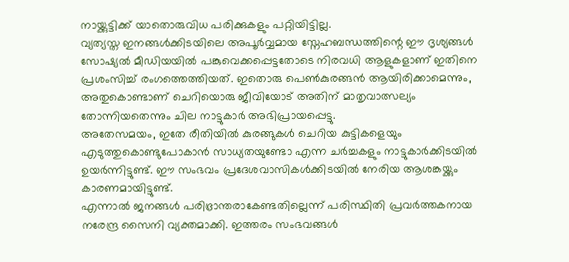നായ്ക്കുട്ടിക്ക് യാതൊരുവിധ പരിക്കുകളും പറ്റിയിട്ടില്ല.
വ്യത്യസ്ത ഇനങ്ങൾക്കിടയിലെ അപൂർവ്വമായ സ്നേഹബന്ധത്തിന്റെ ഈ ദൃശ്യങ്ങൾ സോഷ്യൽ മീഡിയയിൽ പങ്കുവെക്കപ്പെട്ടതോടെ നിരവധി ആളുകളാണ് ഇതിനെ പ്രശംസിച്ച് രംഗത്തെത്തിയത്. ഇതൊരു പെൺകുരങ്ങൻ ആയിരിക്കാമെന്നും, അതുകൊണ്ടാണ് ചെറിയൊരു ജീവിയോട് അതിന് മാതൃവാത്സല്യം തോന്നിയതെന്നും ചില നാട്ടുകാർ അഭിപ്രായപ്പെട്ടു.
അതേസമയം, ഇതേ രീതിയിൽ കുരങ്ങുകൾ ചെറിയ കുട്ടികളെയും എടുത്തുകൊണ്ടുപോകാൻ സാധ്യതയുണ്ടോ എന്ന ചർച്ചകളും നാട്ടുകാർക്കിടയിൽ ഉയർന്നിട്ടുണ്ട്. ഈ സംഭവം പ്രദേശവാസികൾക്കിടയിൽ നേരിയ ആശങ്കയ്ക്കും കാരണമായിട്ടുണ്ട്.
എന്നാൽ ജനങ്ങൾ പരിഭ്രാന്തരാകേണ്ടതില്ലെന്ന് പരിസ്ഥിതി പ്രവർത്തകനായ നരേന്ദ്ര സൈനി വ്യക്തമാക്കി. ഇത്തരം സംഭവങ്ങൾ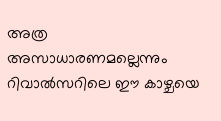അത്ര അസാധാരണമല്ലെന്നും റിവാൽസറിലെ ഈ കാഴ്ചയെ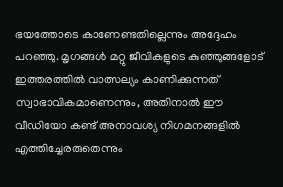ഭയത്തോടെ കാണേണ്ടതില്ലെന്നും അദ്ദേഹം പറഞ്ഞു. മൃഗങ്ങൾ മറ്റു ജീവികളുടെ കുഞ്ഞുങ്ങളോട് ഇത്തരത്തിൽ വാത്സല്യം കാണിക്കുന്നത് സ്വാഭാവികമാണെന്നും, അതിനാൽ ഈ വീഡിയോ കണ്ട് അനാവശ്യ നിഗമനങ്ങളിൽ എത്തിച്ചേരരുതെന്നും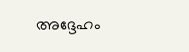അദ്ദേഹം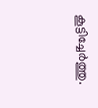കൂട്ടിച്ചേർത്തു.